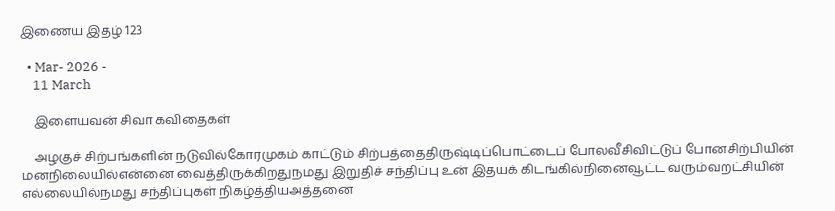இணைய இதழ் 123

  • Mar- 2026 -
    11 March

    இளையவன் சிவா கவிதைகள்

    அழகுச் சிற்பங்களின் நடுவில்கோரமுகம் காட்டும் சிற்பத்தைதிருஷ்டிப்பொட்டைப் போலவீசிவிட்டுப் போனசிற்பியின் மனநிலையில்என்னை வைத்திருக்கிறதுநமது இறுதிச் சந்திப்பு உன் இதயக் கிடங்கில்நினைவூட்ட வரும்வறட்சியின் எல்லையில்நமது சந்திப்புகள் நிகழ்த்தியஅத்தனை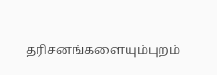தரிசனங்களையும்புறம்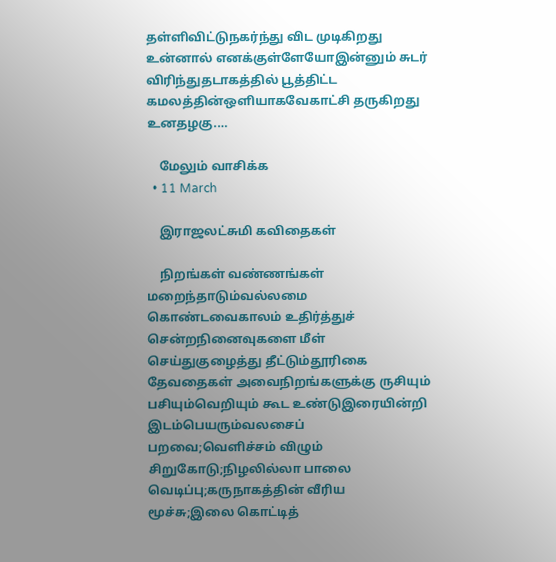தள்ளிவிட்டுநகர்ந்து விட முடிகிறது உன்னால் எனக்குள்ளேயோஇன்னும் சுடர் விரிந்துதடாகத்தில் பூத்திட்ட கமலத்தின்ஒளியாகவேகாட்சி தருகிறது உனதழகு.…

    மேலும் வாசிக்க
  • 11 March

    இராஜலட்சுமி கவிதைகள்

    நிறங்கள் வண்ணங்கள் மறைந்தாடும்வல்லமை கொண்டவைகாலம் உதிர்த்துச் சென்றநினைவுகளை மீள் செய்துகுழைத்து தீட்டும்தூரிகை தேவதைகள் அவைநிறங்களுக்கு ருசியும் பசியும்வெறியும் கூட உண்டுஇரையின்றி இடம்பெயரும்வலசைப் பறவை;வெளிச்சம் விழும் சிறுகோடு;நிழலில்லா பாலை வெடிப்பு;கருநாகத்தின் வீரிய மூச்சு;இலை கொட்டித்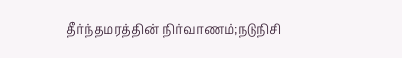தீர்ந்தமரத்தின் நிர்வாணம்;நடுநிசி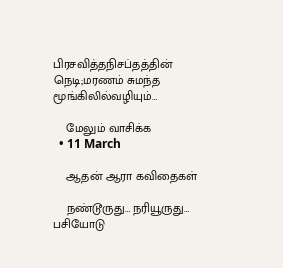பிரசவித்தநிசப்தத்தின் நெடி;மரணம் சுமந்த மூங்கிலில்வழியும்…

    மேலும் வாசிக்க
  • 11 March

    ஆதன் ஆரா கவிதைகள்

    நண்டூருது… நரியூருது… பசியோடு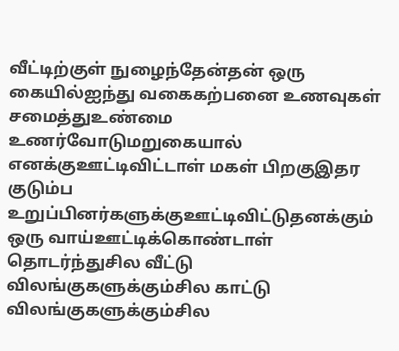வீட்டிற்குள் நுழைந்தேன்தன் ஒரு கையில்ஐந்து வகைகற்பனை உணவுகள் சமைத்துஉண்மை உணர்வோடுமறுகையால் எனக்குஊட்டிவிட்டாள் மகள் பிறகுஇதர குடும்ப உறுப்பினர்களுக்குஊட்டிவிட்டுதனக்கும் ஒரு வாய்ஊட்டிக்கொண்டாள் தொடர்ந்துசில வீட்டு விலங்குகளுக்கும்சில காட்டு விலங்குகளுக்கும்சில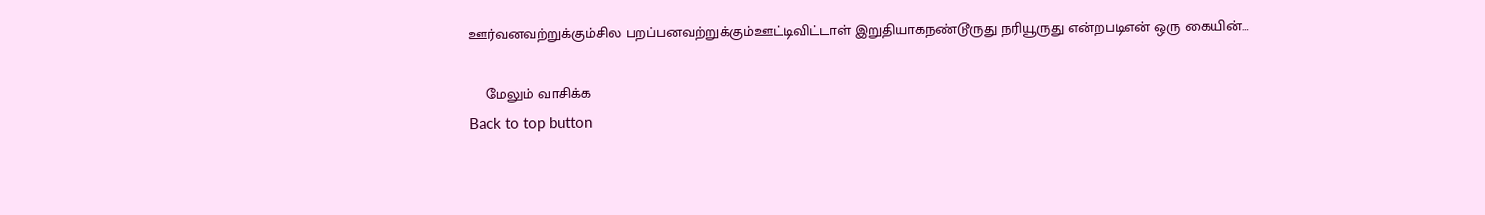ஊர்வனவற்றுக்கும்சில பறப்பனவற்றுக்கும்ஊட்டிவிட்டாள் இறுதியாகநண்டூருது நரியூருது என்றபடிஎன் ஒரு கையின்…

    மேலும் வாசிக்க
Back to top button